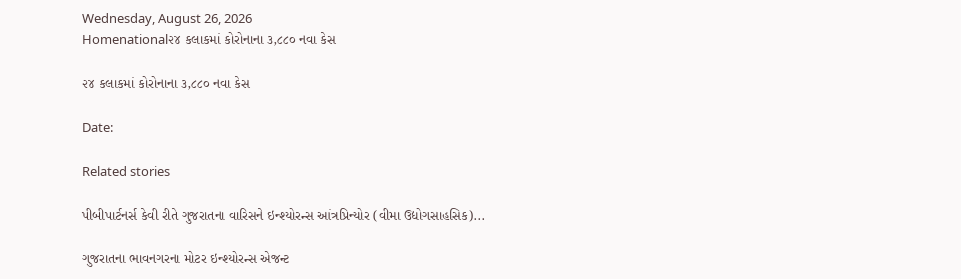Wednesday, August 26, 2026
Homenational૨૪ કલાકમાં કોરોનાના ૩,૮૮૦ નવા કેસ

૨૪ કલાકમાં કોરોનાના ૩,૮૮૦ નવા કેસ

Date:

Related stories

પીબીપાર્ટનર્સ કેવી રીતે ગુજરાતના વારિસને ઇન્શ્યોરન્સ આંત્રપ્રિન્યોર (વીમા ઉદ્યોગસાહસિક)...

ગુજરાતના ભાવનગરના મોટર ઇન્શ્યોરન્સ એજન્ટ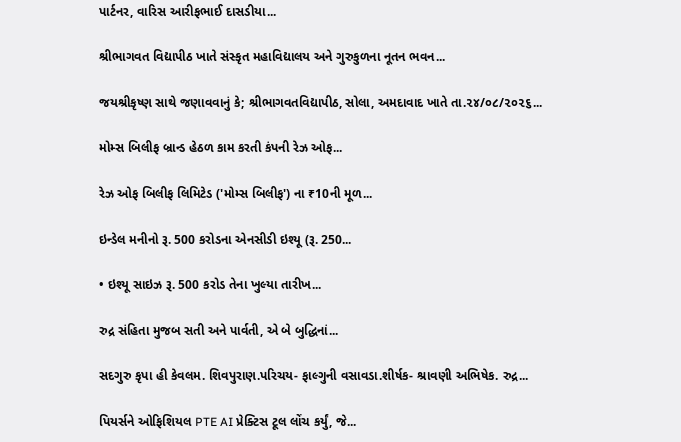પાર્ટનર, વારિસ આરીફભાઈ દાસડીયા...

શ્રીભાગવત વિદ્યાપીઠ ખાતે સંસ્કૃત મહાવિદ્યાલય અને ગુરુકુળના નૂતન ભવન...

જયશ્રીકૃષ્ણ સાથે જણાવવાનું કે; શ્રીભાગવતવિદ્યાપીઠ, સોલા, અમદાવાદ ખાતે તા.૨૪/૦૮/૨૦૨૬...

મોમ્સ બિલીફ બ્રાન્ડ હેઠળ કામ કરતી કંપની રેઝ ઓફ...

રેઝ ઓફ બિલીફ લિમિટેડ ('મોમ્સ બિલીફ') ના ₹10ની મૂળ...

ઇન્ડેલ મનીનો રૂ. 500 કરોડના એનસીડી ઇશ્યૂ (રૂ. 250...

• ઇશ્યૂ સાઇઝ રૂ. 500 કરોડ તેના ખુલ્યા તારીખ...

રુદ્ર સંહિતા મુજબ સતી અને પાર્વતી, એ બે બુદ્ધિનાં...

સદગુરુ કૃપા હી કેવલમ. શિવપુરાણ.પરિચય- ફાલ્ગુની વસાવડા.શીર્ષક- શ્રાવણી અભિષેક. રુદ્ર...

પિયર્સને ઓફિશિયલ PTE AI પ્રેક્ટિસ ટૂલ લોંચ કર્યું, જે...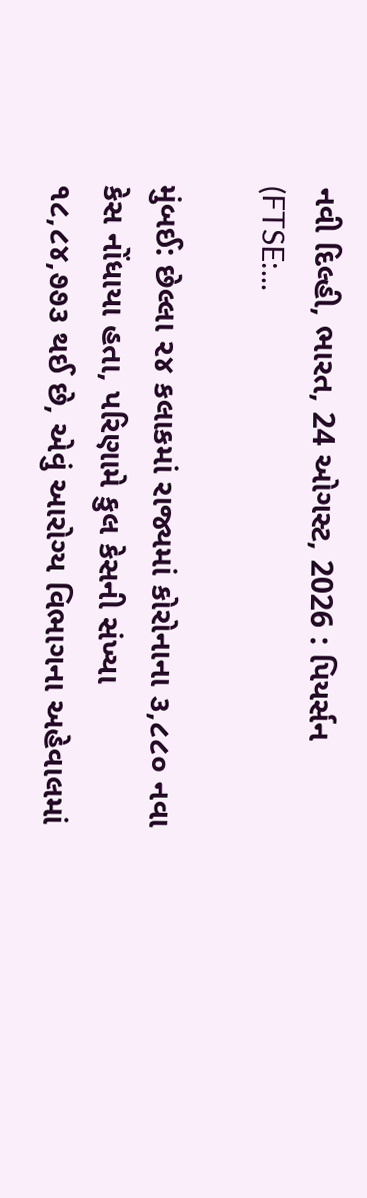નવી દિલ્હી, ભારત, 24 ઓગસ્ટ, 2026 : પિયર્સન (FTSE:...

મુંબઈ: છેલ્લા ૨૪ કલાકમાં રાજ્યમાં કોરોનાના ૩,૮૮૦ નવા કેસ નોંધાયા હતા, પરિણામે કુલ કેસની સંખ્યા ૧૮,૮૪,૭૭૩ થઈ છે, એવું આરોગ્ય વિભાગના અહેવાલમાં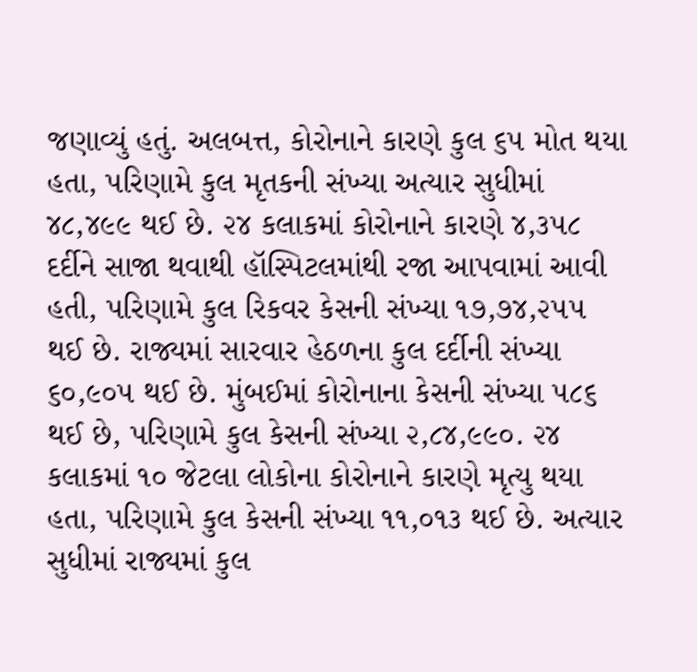જણાવ્યું હતું. અલબત્ત, કોરોનાને કારણે કુલ ૬૫ મોત થયા હતા, પરિણામે કુલ મૃતકની સંખ્યા અત્યાર સુધીમાં ૪૮,૪૯૯ થઈ છે. ૨૪ કલાકમાં કોરોનાને કારણે ૪,૩૫૮ દર્દીને સાજા થવાથી હૉસ્પિટલમાંથી રજા આપવામાં આવી હતી, પરિણામે કુલ રિકવર કેસની સંખ્યા ૧૭,૭૪,૨૫૫ થઈ છે. રાજ્યમાં સારવાર હેઠળના કુલ દર્દીની સંખ્યા ૬૦,૯૦૫ થઈ છે. મુંબઈમાં કોરોનાના કેસની સંખ્યા ૫૮૬ થઈ છે, પરિણામે કુલ કેસની સંખ્યા ૨,૮૪,૯૯૦. ૨૪ કલાકમાં ૧૦ જેટલા લોકોના કોરોનાને કારણે મૃત્યુ થયા હતા, પરિણામે કુલ કેસની સંખ્યા ૧૧,૦૧૩ થઈ છે. અત્યાર સુધીમાં રાજ્યમાં કુલ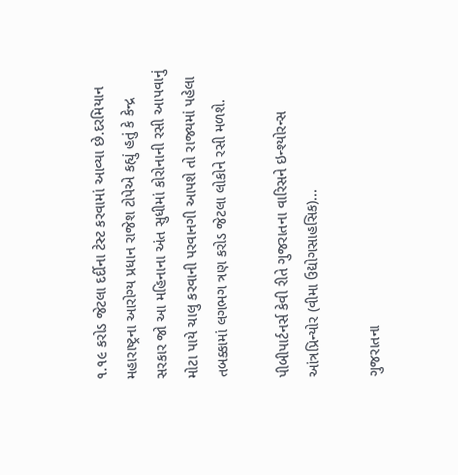૧.૧૯ કરોડ જેટલા દર્દીના ટેસ્ટ કરવામાં આવ્યા છે.દરમિયાન મહારાષ્ટ્રના આરોગ્ય પ્રધાન રાજેશ ટોપેએ કહ્યું હતું કે કેન્દ્ર સરકાર જો આ મહિનાના અંત સુધીમાં કોરોનાની રસી આપવાનું મોટા પાયે ચાલુ કરવાની પરવાનગી આપશે તો રાજ્યમાં પહેલા તબક્કામાં લગભગ ત્રણ કરોડ જેટલા લોકોને રસી મળશે.

પીબીપાર્ટનર્સ કેવી રીતે ગુજરાતના વારિસને ઇન્શ્યોરન્સ આંત્રપ્રિન્યોર (વીમા ઉદ્યોગસાહસિક)...

ગુજરાતના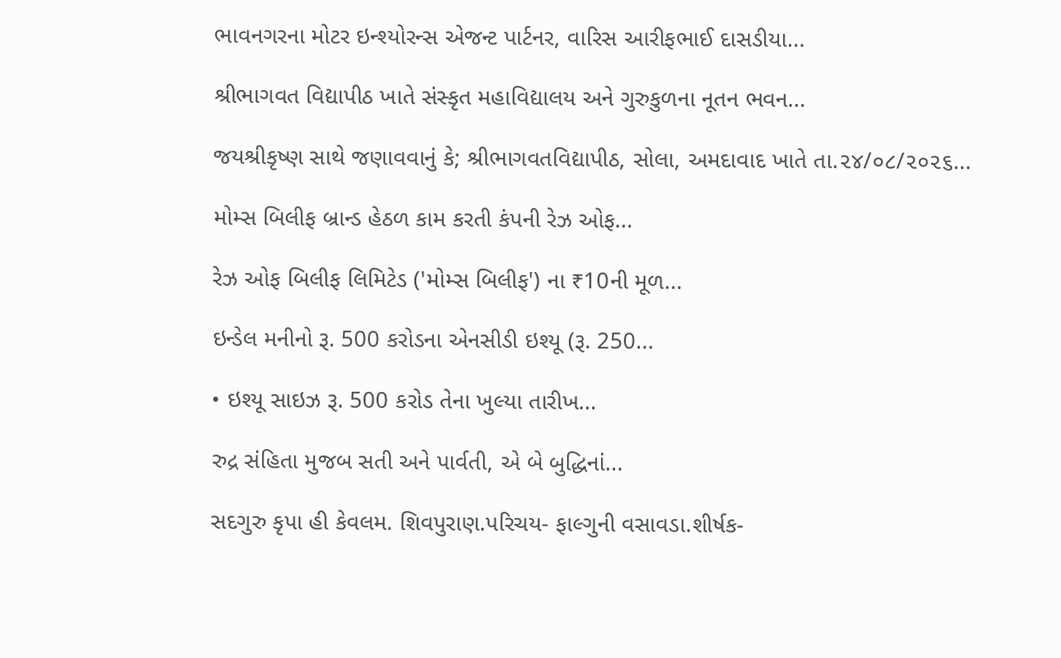ભાવનગરના મોટર ઇન્શ્યોરન્સ એજન્ટ પાર્ટનર, વારિસ આરીફભાઈ દાસડીયા...

શ્રીભાગવત વિદ્યાપીઠ ખાતે સંસ્કૃત મહાવિદ્યાલય અને ગુરુકુળના નૂતન ભવન...

જયશ્રીકૃષ્ણ સાથે જણાવવાનું કે; શ્રીભાગવતવિદ્યાપીઠ, સોલા, અમદાવાદ ખાતે તા.૨૪/૦૮/૨૦૨૬...

મોમ્સ બિલીફ બ્રાન્ડ હેઠળ કામ કરતી કંપની રેઝ ઓફ...

રેઝ ઓફ બિલીફ લિમિટેડ ('મોમ્સ બિલીફ') ના ₹10ની મૂળ...

ઇન્ડેલ મનીનો રૂ. 500 કરોડના એનસીડી ઇશ્યૂ (રૂ. 250...

• ઇશ્યૂ સાઇઝ રૂ. 500 કરોડ તેના ખુલ્યા તારીખ...

રુદ્ર સંહિતા મુજબ સતી અને પાર્વતી, એ બે બુદ્ધિનાં...

સદગુરુ કૃપા હી કેવલમ. શિવપુરાણ.પરિચય- ફાલ્ગુની વસાવડા.શીર્ષક-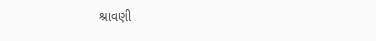શ્રાવણી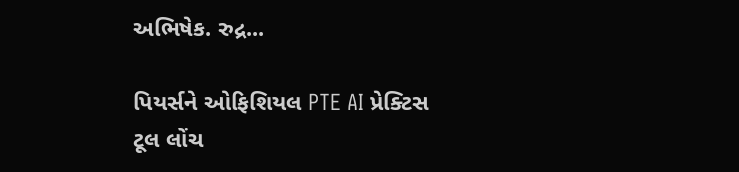અભિષેક. રુદ્ર...

પિયર્સને ઓફિશિયલ PTE AI પ્રેક્ટિસ ટૂલ લોંચ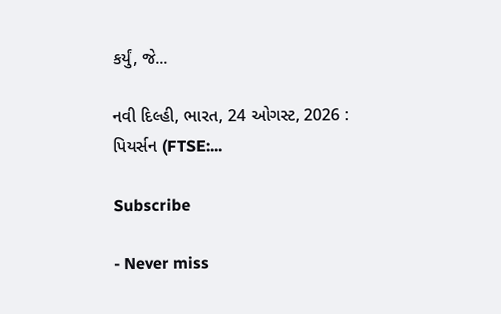કર્યું, જે...

નવી દિલ્હી, ભારત, 24 ઓગસ્ટ, 2026 : પિયર્સન (FTSE:...

Subscribe

- Never miss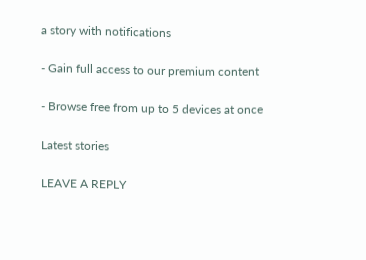a story with notifications

- Gain full access to our premium content

- Browse free from up to 5 devices at once

Latest stories

LEAVE A REPLY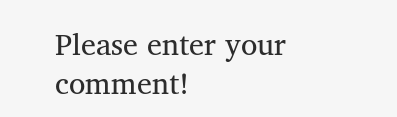Please enter your comment!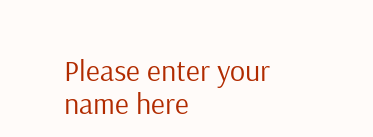Please enter your name here